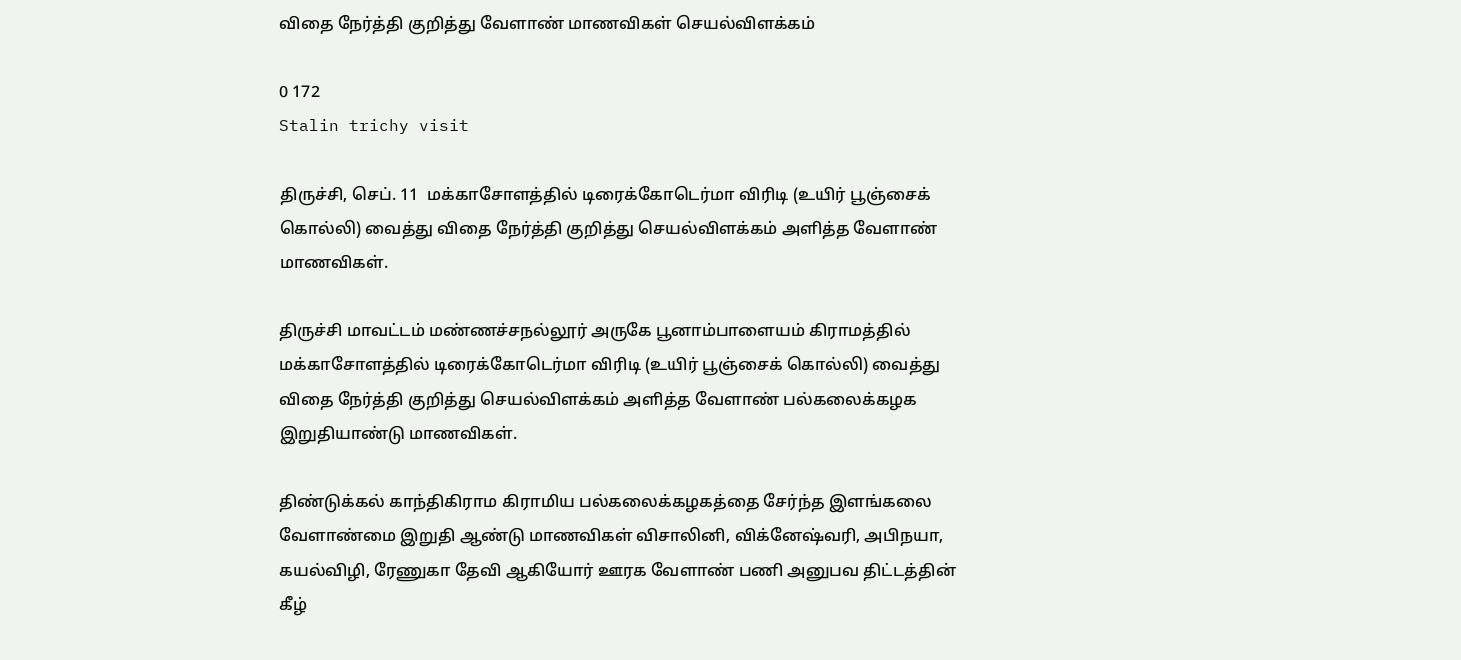விதை நேர்த்தி குறித்து வேளாண் மாணவிகள் செயல்விளக்கம்

0 172
Stalin trichy visit

திருச்சி, செப். 11  மக்காசோளத்தில் டிரைக்கோடெர்மா விரிடி (உயிர் பூஞ்சைக் கொல்லி) வைத்து விதை நேர்த்தி குறித்து செயல்விளக்கம் அளித்த வேளாண் மாணவிகள்.

திருச்சி மாவட்டம் மண்ணச்சநல்லூர் அருகே பூனாம்பாளையம் கிராமத்தில் மக்காசோளத்தில் டிரைக்கோடெர்மா விரிடி (உயிர் பூஞ்சைக் கொல்லி) வைத்து விதை நேர்த்தி குறித்து செயல்விளக்கம் அளித்த வேளாண் பல்கலைக்கழக இறுதியாண்டு மாணவிகள்.

திண்டுக்கல் காந்திகிராம கிராமிய பல்கலைக்கழகத்தை சேர்ந்த இளங்கலை வேளாண்மை இறுதி ஆண்டு மாணவிகள் விசாலினி, விக்னேஷ்வரி, அபிநயா, கயல்விழி, ரேணுகா தேவி ஆகியோர் ஊரக வேளாண் பணி அனுபவ திட்டத்தின் கீழ்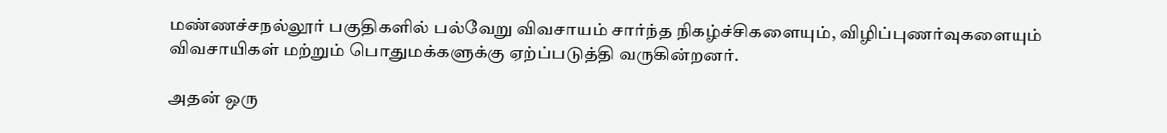மண்ணச்சநல்லூர் பகுதிகளில் பல்வேறு விவசாயம் சார்ந்த நிகழ்ச்சிகளையும், விழிப்புணர்வுகளையும் விவசாயிகள் மற்றும் பொதுமக்களுக்கு ஏற்ப்படுத்தி வருகின்றனர்.

அதன் ஒரு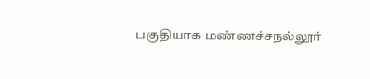பகுதியாக மண்ணச்சநல்லூர்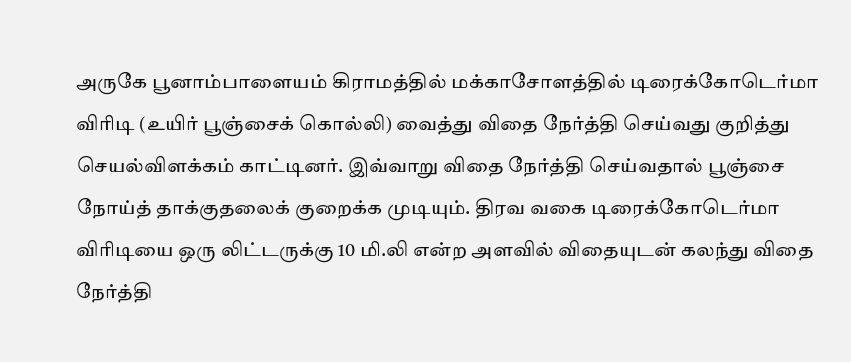அருகே பூனாம்பாளையம் கிராமத்தில் மக்காசோளத்தில் டிரைக்கோடெர்மா விரிடி (உயிர் பூஞ்சைக் கொல்லி) வைத்து விதை நேர்த்தி செய்வது குறித்து செயல்விளக்கம் காட்டினர். இவ்வாறு விதை நேர்த்தி செய்வதால் பூஞ்சை நோய்த் தாக்குதலைக் குறைக்க முடியும். திரவ வகை டிரைக்கோடெர்மா விரிடியை ஒரு லிட்டருக்கு 10 மி.லி என்ற அளவில் விதையுடன் கலந்து விதை நேர்த்தி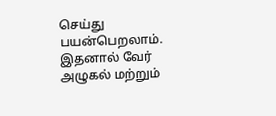செய்து பயன்பெறலாம். இதனால் வேர் அழுகல் மற்றும்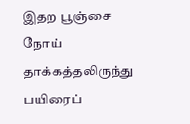இதற பூஞ்சை நோய் தாக்கத்தலிருந்து பயிரைப்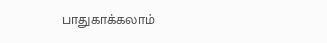பாதுகாக்கலாம்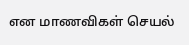என மாணவிகள் செயல்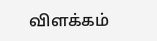விளக்கம்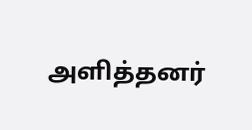அளித்தனர்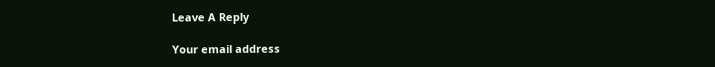Leave A Reply

Your email address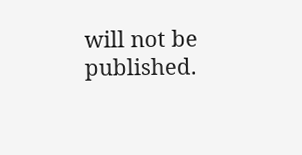will not be published.